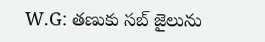W.G: తణుకు సబ్ జైలును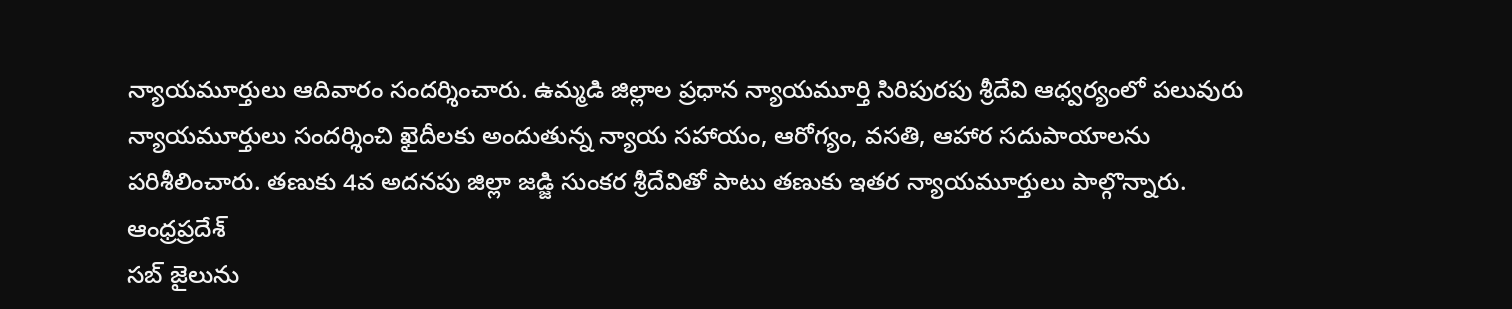న్యాయమూర్తులు ఆదివారం సందర్శించారు. ఉమ్మడి జిల్లాల ప్రధాన న్యాయమూర్తి సిరిపురపు శ్రీదేవి ఆధ్వర్యంలో పలువురు న్యాయమూర్తులు సందర్శించి ఖైదీలకు అందుతున్న న్యాయ సహాయం, ఆరోగ్యం, వసతి, ఆహార సదుపాయాలను పరిశీలించారు. తణుకు 4వ అదనపు జిల్లా జడ్జి సుంకర శ్రీదేవితో పాటు తణుకు ఇతర న్యాయమూర్తులు పాల్గొన్నారు.
ఆంధ్రప్రదేశ్
సబ్ జైలును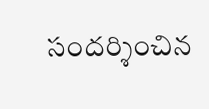సందర్శించిన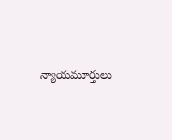న్యాయమూర్తులు